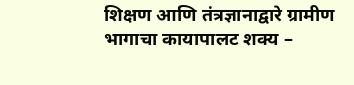शिक्षण आणि तंत्रज्ञानाद्वारे ग्रामीण भागाचा कायापालट शक्य –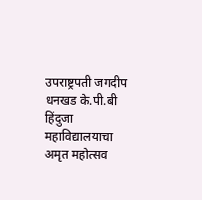उपराष्ट्रपती जगदीप धनखड के.पी.बी हिंदुजा महाविद्यालयाचा अमृत महोत्सव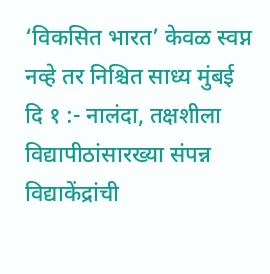‘विकसित भारत’ केवळ स्वप्न नव्हे तर निश्चित साध्य मुंबई दि १ :- नालंदा, तक्षशीला विद्यापीठांसारख्या संपन्न विद्याकेंद्रांची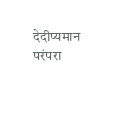देदीप्यमान परंपरा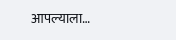आपल्याला…